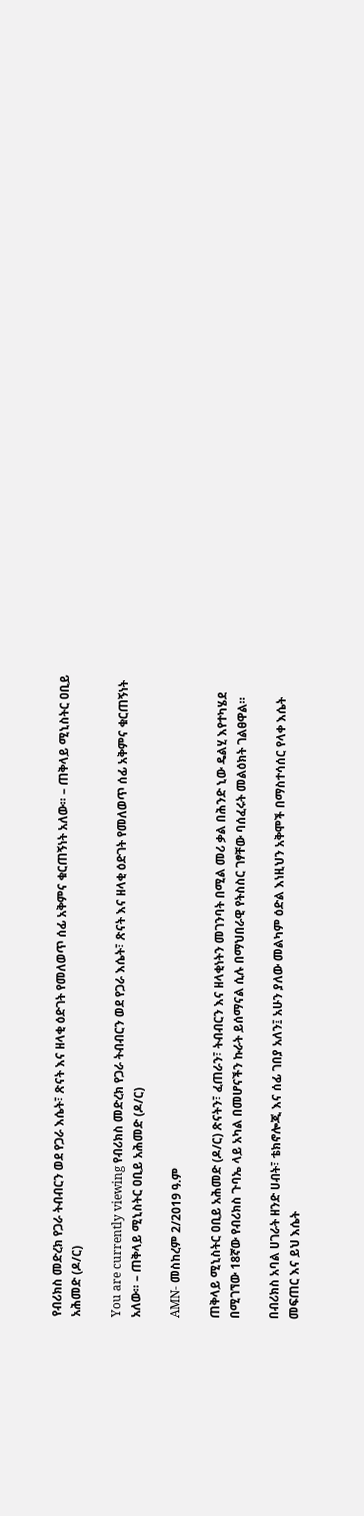የብሪክስ መድረክ የጋራ ትብብርን ወደ የጋራ እሴት፣ ጽናት እና ዘላቂ ዕድገት የመለወጥ ሰፊ አቅምና ቁርጠኝነት አለው። – ጠቅላይ ሚኒስትር ዐቢይ አሕመድ (ዶ/ር)

You are currently viewing የብሪክስ መድረክ የጋራ ትብብርን ወደ የጋራ እሴት፣ ጽናት እና ዘላቂ ዕድገት የመለወጥ ሰፊ አቅምና ቁርጠኝነት አለው። – ጠቅላይ ሚኒስትር ዐቢይ አሕመድ (ዶ/ር)

AMN- መስከረም 2/2019 ዓ.ም

ጠቅላይ ሚኒስትር ዐቢይ አሕመድ (ዶ/ር) ጽናትን፣ ፈጠራን፣ ትብብርን እና ዘላቂነትን መገንባት በሚል መሪ ቃል በሕንድ ኒው ዴልሂ እየተካሄደ በሚገኘው 18ኛው የብሪክስ ጉባኤ ላይ አካል በመሆናችን ኩራት ይሰማናል ሲሉ በማህበራዊ የትስስር ገፃቸው ባሰፈሩት መልዕክት ገልፀዋል።

በብሪክስ አባል ሀገራት ዘንድ ሀብት፣ ቴክኖሎጂ እና ሰፊ ገበያ አለን፤ አሁን ያለው መልካም ዕድል እነዚህን አቅሞች በማስተሳሰር የላቀ እሴት መፍጠር እና ይህ እሴት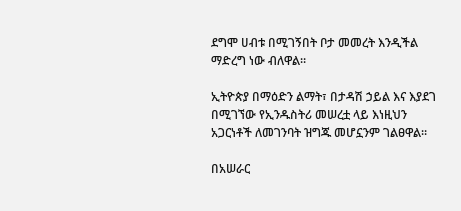ደግሞ ሀብቱ በሚገኝበት ቦታ መመረት እንዲችል ማድረግ ነው ብለዋል።

ኢትዮጵያ በማዕድን ልማት፣ በታዳሽ ኃይል እና እያደገ በሚገኘው የኢንዱስትሪ መሠረቷ ላይ እነዚህን አጋርነቶች ለመገንባት ዝግጁ መሆኗንም ገልፀዋል።

በአሠራር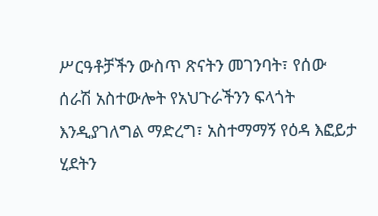ሥርዓቶቻችን ውስጥ ጽናትን መገንባት፣ የሰው ሰራሽ አስተውሎት የአህጉራችንን ፍላጎት እንዲያገለግል ማድረግ፣ አስተማማኝ የዕዳ እፎይታ ሂደትን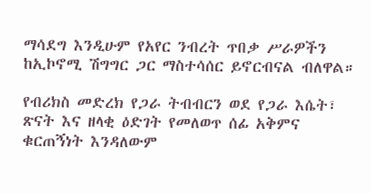ማሳደግ እንዲሁም የአየር ንብረት ጥበቃ ሥራዎችን ከኢኮኖሚ ሽግግር ጋር ማስተሳሰር ይኖርብናል ብለዋል።

የብሪክስ መድረክ የጋራ ትብብርን ወደ የጋራ እሴት፣ ጽናት እና ዘላቂ ዕድገት የመለወጥ ሰፊ አቅምና ቁርጠኝነት እንዳለውም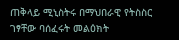ጠቅላይ ሚኒስትሩ በማህበራዊ የትስስር ገፃቸው ባሰፈሩት መልዕክት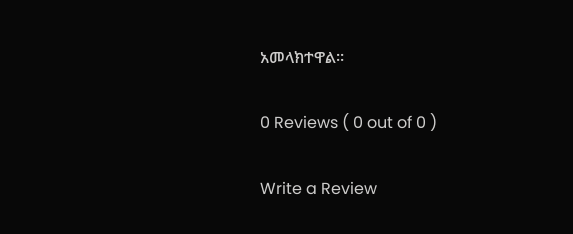አመላክተዋል።

0 Reviews ( 0 out of 0 )

Write a Review